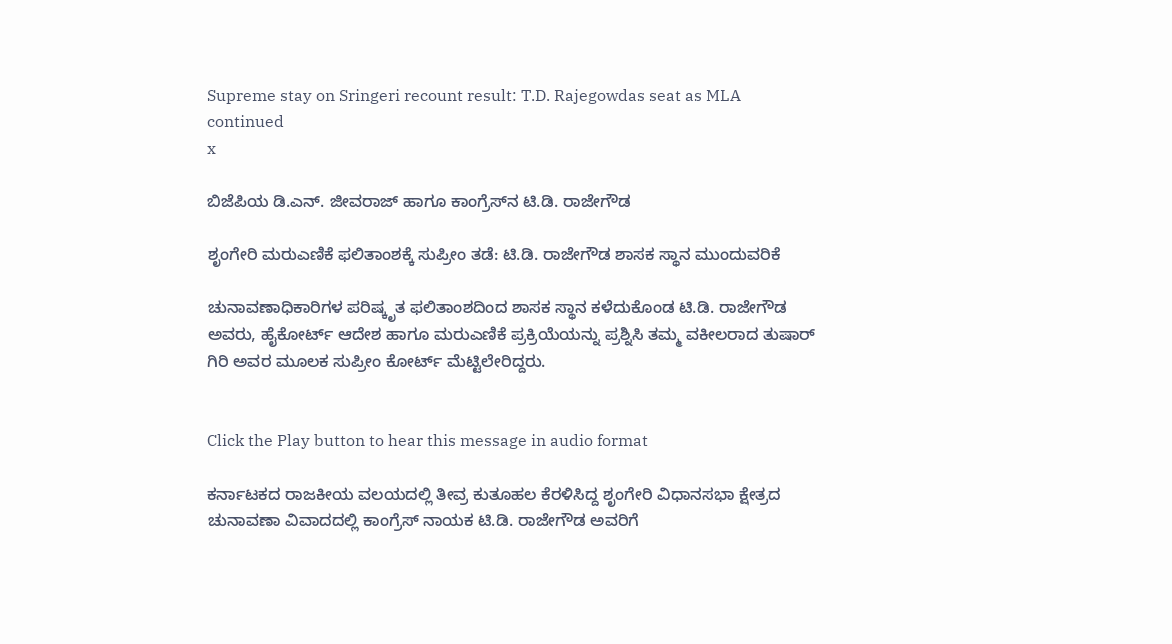Supreme stay on Sringeri recount result: T.D. Rajegowdas seat as MLA continued
x

ಬಿಜೆಪಿಯ ಡಿ.ಎನ್‌. ಜೀವರಾಜ್‌ ಹಾಗೂ ಕಾಂಗ್ರೆಸ್‌ನ ಟಿ.ಡಿ. ರಾಜೇಗೌಡ

ಶೃಂಗೇರಿ ಮರುಎಣಿಕೆ ಫಲಿತಾಂಶಕ್ಕೆ ಸುಪ್ರೀಂ ತಡೆ: ಟಿ.ಡಿ. ರಾಜೇಗೌಡ ಶಾಸಕ ಸ್ಥಾನ ಮುಂದುವರಿಕೆ

ಚುನಾವಣಾಧಿಕಾರಿಗಳ ಪರಿಷ್ಕೃತ ಫಲಿತಾಂಶದಿಂದ ಶಾಸಕ ಸ್ಥಾನ ಕಳೆದುಕೊಂಡ ಟಿ.ಡಿ. ರಾಜೇಗೌಡ ಅವರು, ಹೈಕೋರ್ಟ್ ಆದೇಶ ಹಾಗೂ ಮರುಎಣಿಕೆ ಪ್ರಕ್ರಿಯೆಯನ್ನು ಪ್ರಶ್ನಿಸಿ ತಮ್ಮ ವಕೀಲರಾದ ತುಷಾರ್ ಗಿರಿ ಅವರ ಮೂಲಕ ಸುಪ್ರೀಂ ಕೋರ್ಟ್ ಮೆಟ್ಟಿಲೇರಿದ್ದರು.


Click the Play button to hear this message in audio format

ಕರ್ನಾಟಕದ ರಾಜಕೀಯ ವಲಯದಲ್ಲಿ ತೀವ್ರ ಕುತೂಹಲ ಕೆರಳಿಸಿದ್ದ ಶೃಂಗೇರಿ ವಿಧಾನಸಭಾ ಕ್ಷೇತ್ರದ ಚುನಾವಣಾ ವಿವಾದದಲ್ಲಿ ಕಾಂಗ್ರೆಸ್ ನಾಯಕ ಟಿ.ಡಿ. ರಾಜೇಗೌಡ ಅವರಿಗೆ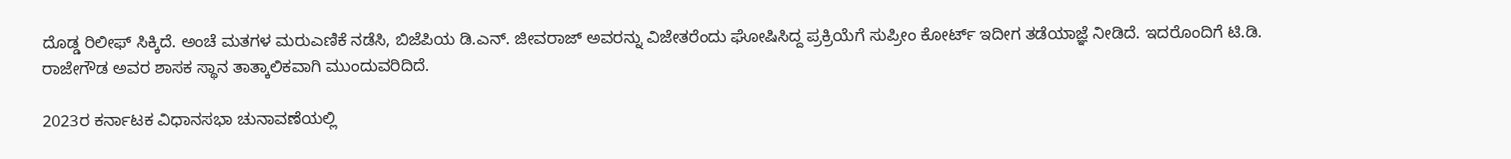ದೊಡ್ಡ ರಿಲೀಫ್ ಸಿಕ್ಕಿದೆ. ಅಂಚೆ ಮತಗಳ ಮರುಎಣಿಕೆ ನಡೆಸಿ, ಬಿಜೆಪಿಯ ಡಿ.ಎನ್. ಜೀವರಾಜ್ ಅವರನ್ನು ವಿಜೇತರೆಂದು ಘೋಷಿಸಿದ್ದ ಪ್ರಕ್ರಿಯೆಗೆ ಸುಪ್ರೀಂ ಕೋರ್ಟ್ ಇದೀಗ ತಡೆಯಾಜ್ಞೆ ನೀಡಿದೆ. ಇದರೊಂದಿಗೆ ಟಿ.ಡಿ. ರಾಜೇಗೌಡ ಅವರ ಶಾಸಕ ಸ್ಥಾನ ತಾತ್ಕಾಲಿಕವಾಗಿ ಮುಂದುವರಿದಿದೆ.

2023ರ ಕರ್ನಾಟಕ ವಿಧಾನಸಭಾ ಚುನಾವಣೆಯಲ್ಲಿ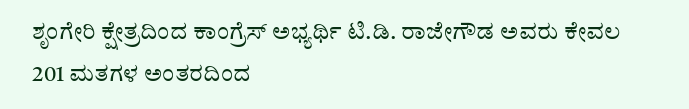ಶೃಂಗೇರಿ ಕ್ಷೇತ್ರದಿಂದ ಕಾಂಗ್ರೆಸ್ ಅಭ್ಯರ್ಥಿ ಟಿ.ಡಿ. ರಾಜೇಗೌಡ ಅವರು ಕೇವಲ 201 ಮತಗಳ ಅಂತರದಿಂದ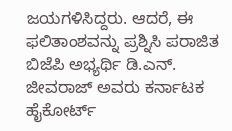ಜಯಗಳಿಸಿದ್ದರು. ಆದರೆ, ಈ ಫಲಿತಾಂಶವನ್ನು ಪ್ರಶ್ನಿಸಿ ಪರಾಜಿತ ಬಿಜೆಪಿ ಅಭ್ಯರ್ಥಿ ಡಿ.ಎನ್. ಜೀವರಾಜ್ ಅವರು ಕರ್ನಾಟಕ ಹೈಕೋರ್ಟ್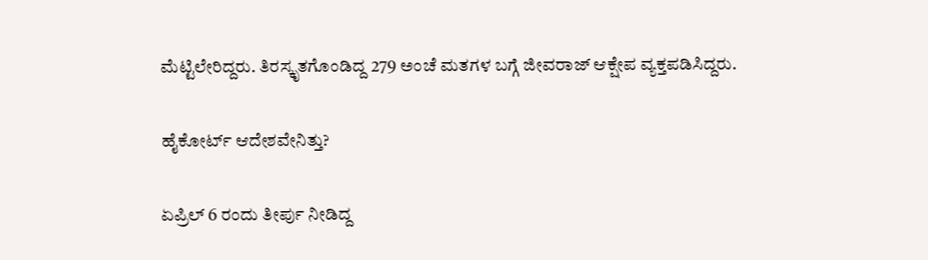ಮೆಟ್ಟಿಲೇರಿದ್ದರು. ತಿರಸ್ಕೃತಗೊಂಡಿದ್ದ 279 ಅಂಚೆ ಮತಗಳ ಬಗ್ಗೆ ಜೀವರಾಜ್ ಆಕ್ಷೇಪ ವ್ಯಕ್ತಪಡಿಸಿದ್ದರು.

ಹೈಕೋರ್ಟ್ ಆದೇಶವೇನಿತ್ತು?

ಏಪ್ರಿಲ್ 6 ರಂದು ತೀರ್ಪು ನೀಡಿದ್ದ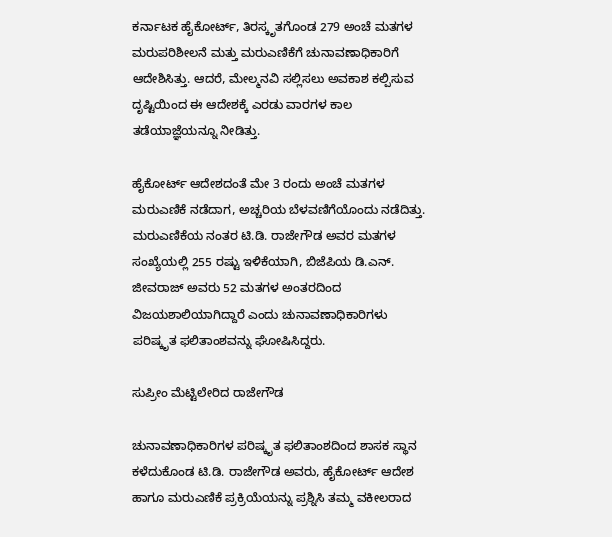ಕರ್ನಾಟಕ ಹೈಕೋರ್ಟ್, ತಿರಸ್ಕೃತಗೊಂಡ 279 ಅಂಚೆ ಮತಗಳ ಮರುಪರಿಶೀಲನೆ ಮತ್ತು ಮರುಎಣಿಕೆಗೆ ಚುನಾವಣಾಧಿಕಾರಿಗೆ ಆದೇಶಿಸಿತ್ತು. ಆದರೆ, ಮೇಲ್ಮನವಿ ಸಲ್ಲಿಸಲು ಅವಕಾಶ ಕಲ್ಪಿಸುವ ದೃಷ್ಟಿಯಿಂದ ಈ ಆದೇಶಕ್ಕೆ ಎರಡು ವಾರಗಳ ಕಾಲ ತಡೆಯಾಜ್ಞೆಯನ್ನೂ ನೀಡಿತ್ತು.

ಹೈಕೋರ್ಟ್ ಆದೇಶದಂತೆ ಮೇ 3 ರಂದು ಅಂಚೆ ಮತಗಳ ಮರುಎಣಿಕೆ ನಡೆದಾಗ, ಅಚ್ಚರಿಯ ಬೆಳವಣಿಗೆಯೊಂದು ನಡೆದಿತ್ತು. ಮರುಎಣಿಕೆಯ ನಂತರ ಟಿ.ಡಿ. ರಾಜೇಗೌಡ ಅವರ ಮತಗಳ ಸಂಖ್ಯೆಯಲ್ಲಿ 255 ರಷ್ಟು ಇಳಿಕೆಯಾಗಿ, ಬಿಜೆಪಿಯ ಡಿ.ಎನ್. ಜೀವರಾಜ್ ಅವರು 52 ಮತಗಳ ಅಂತರದಿಂದ ವಿಜಯಶಾಲಿಯಾಗಿದ್ದಾರೆ ಎಂದು ಚುನಾವಣಾಧಿಕಾರಿಗಳು ಪರಿಷ್ಕೃತ ಫಲಿತಾಂಶವನ್ನು ಘೋಷಿಸಿದ್ದರು.

ಸುಪ್ರೀಂ ಮೆಟ್ಟಿಲೇರಿದ ರಾಜೇಗೌಡ

ಚುನಾವಣಾಧಿಕಾರಿಗಳ ಪರಿಷ್ಕೃತ ಫಲಿತಾಂಶದಿಂದ ಶಾಸಕ ಸ್ಥಾನ ಕಳೆದುಕೊಂಡ ಟಿ.ಡಿ. ರಾಜೇಗೌಡ ಅವರು, ಹೈಕೋರ್ಟ್ ಆದೇಶ ಹಾಗೂ ಮರುಎಣಿಕೆ ಪ್ರಕ್ರಿಯೆಯನ್ನು ಪ್ರಶ್ನಿಸಿ ತಮ್ಮ ವಕೀಲರಾದ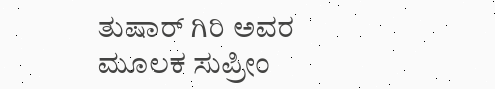ತುಷಾರ್ ಗಿರಿ ಅವರ ಮೂಲಕ ಸುಪ್ರೀಂ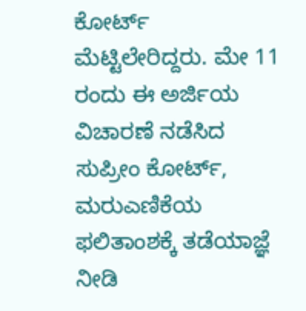ಕೋರ್ಟ್ ಮೆಟ್ಟಿಲೇರಿದ್ದರು. ಮೇ 11 ರಂದು ಈ ಅರ್ಜಿಯ ವಿಚಾರಣೆ ನಡೆಸಿದ ಸುಪ್ರೀಂ ಕೋರ್ಟ್, ಮರುಎಣಿಕೆಯ ಫಲಿತಾಂಶಕ್ಕೆ ತಡೆಯಾಜ್ಞೆ ನೀಡಿ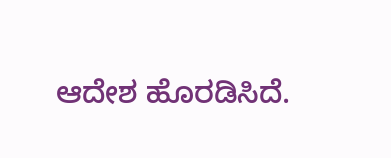ಆದೇಶ ಹೊರಡಿಸಿದೆ.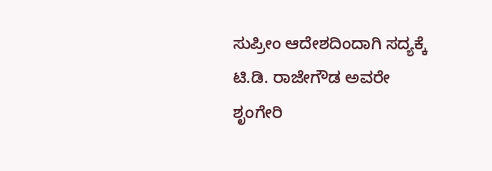ಸುಪ್ರೀಂ ಆದೇಶದಿಂದಾಗಿ ಸದ್ಯಕ್ಕೆ ಟಿ.ಡಿ. ರಾಜೇಗೌಡ ಅವರೇ ಶೃಂಗೇರಿ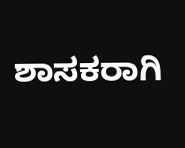ಶಾಸಕರಾಗಿ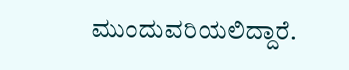ಮುಂದುವರಿಯಲಿದ್ದಾರೆ.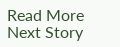Read More
Next Story